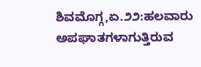ಶಿವಮೊಗ್ಗ,ಏ.೨೨:ಹಲವಾರು ಅಪಘಾತಗಳಾಗುತ್ತಿರುವ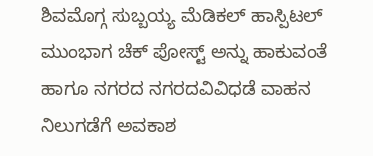ಶಿವಮೊಗ್ಗ ಸುಬ್ಬಯ್ಯ ಮೆಡಿಕಲ್ ಹಾಸ್ಪಿಟಲ್ ಮುಂಭಾಗ ಚೆಕ್ ಪೋಸ್ಟ್ ಅನ್ನು ಹಾಕುವಂತೆ ಹಾಗೂ ನಗರದ ನಗರದವಿವಿಧಡೆ ವಾಹನ ನಿಲುಗಡೆಗೆ ಅವಕಾಶ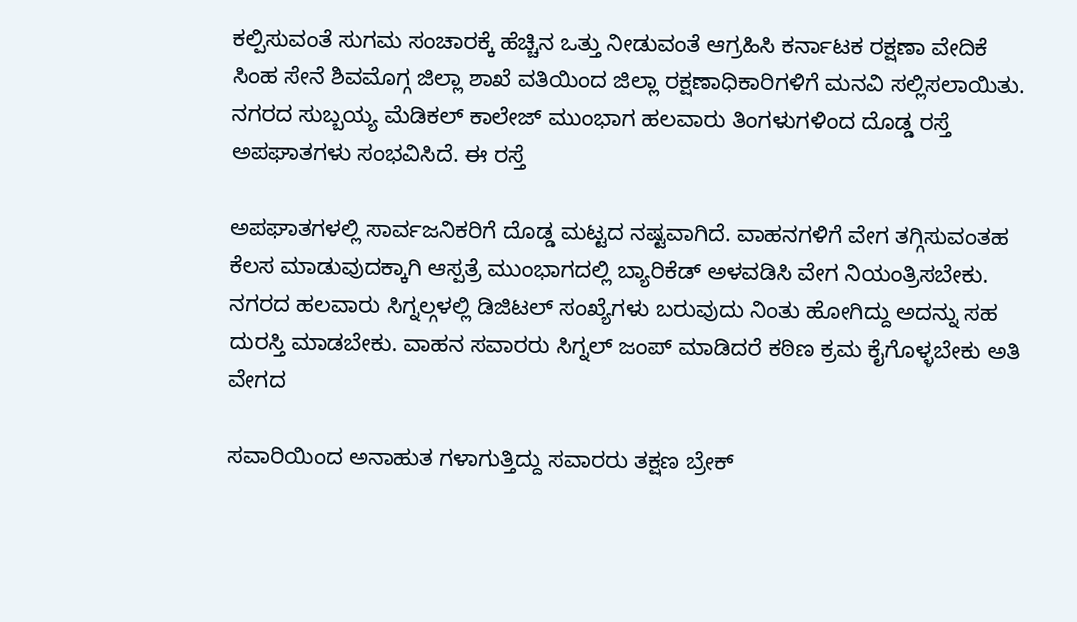ಕಲ್ಪಿಸುವಂತೆ ಸುಗಮ ಸಂಚಾರಕ್ಕೆ ಹೆಚ್ಚಿನ ಒತ್ತು ನೀಡುವಂತೆ ಆಗ್ರಹಿಸಿ ಕರ್ನಾಟಕ ರಕ್ಷಣಾ ವೇದಿಕೆ ಸಿಂಹ ಸೇನೆ ಶಿವಮೊಗ್ಗ ಜಿಲ್ಲಾ ಶಾಖೆ ವತಿಯಿಂದ ಜಿಲ್ಲಾ ರಕ್ಷಣಾಧಿಕಾರಿಗಳಿಗೆ ಮನವಿ ಸಲ್ಲಿಸಲಾಯಿತು.
ನಗರದ ಸುಬ್ಬಯ್ಯ ಮೆಡಿಕಲ್ ಕಾಲೇಜ್ ಮುಂಭಾಗ ಹಲವಾರು ತಿಂಗಳುಗಳಿಂದ ದೊಡ್ಡ ರಸ್ತೆ ಅಪಘಾತಗಳು ಸಂಭವಿಸಿದೆ. ಈ ರಸ್ತೆ

ಅಪಘಾತಗಳಲ್ಲಿ ಸಾರ್ವಜನಿಕರಿಗೆ ದೊಡ್ಡ ಮಟ್ಟದ ನಷ್ಟವಾಗಿದೆ. ವಾಹನಗಳಿಗೆ ವೇಗ ತಗ್ಗಿಸುವಂತಹ ಕೆಲಸ ಮಾಡುವುದಕ್ಕಾಗಿ ಆಸ್ಪತ್ರೆ ಮುಂಭಾಗದಲ್ಲಿ ಬ್ಯಾರಿಕೆಡ್ ಅಳವಡಿಸಿ ವೇಗ ನಿಯಂತ್ರಿಸಬೇಕು. ನಗರದ ಹಲವಾರು ಸಿಗ್ನಲ್ಗಳಲ್ಲಿ ಡಿಜಿಟಲ್ ಸಂಖ್ಯೆಗಳು ಬರುವುದು ನಿಂತು ಹೋಗಿದ್ದು ಅದನ್ನು ಸಹ ದುರಸ್ತಿ ಮಾಡಬೇಕು. ವಾಹನ ಸವಾರರು ಸಿಗ್ನಲ್ ಜಂಪ್ ಮಾಡಿದರೆ ಕಠಿಣ ಕ್ರಮ ಕೈಗೊಳ್ಳಬೇಕು ಅತಿ ವೇಗದ

ಸವಾರಿಯಿಂದ ಅನಾಹುತ ಗಳಾಗುತ್ತಿದ್ದು ಸವಾರರು ತಕ್ಷಣ ಬ್ರೇಕ್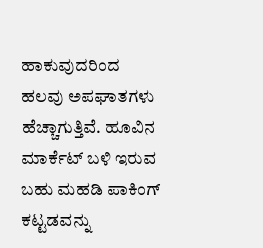ಹಾಕುವುದರಿಂದ ಹಲವು ಅಪಘಾತಗಳು ಹೆಚ್ಚಾಗುತ್ತಿವೆ. ಹೂವಿನ ಮಾರ್ಕೆಟ್ ಬಳಿ ಇರುವ ಬಹು ಮಹಡಿ ಪಾಕಿಂಗ್ ಕಟ್ಟಡವನ್ನು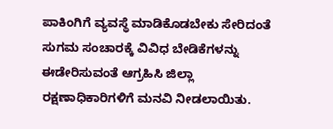ಪಾಕಿಂಗಿಗೆ ವ್ಯವಸ್ಥೆ ಮಾಡಿಕೊಡಬೇಕು ಸೇರಿದಂತೆ ಸುಗಮ ಸಂಚಾರಕ್ಕೆ ವಿವಿಧ ಬೇಡಿಕೆಗಳನ್ನು ಈಡೇರಿಸುವಂತೆ ಆಗ್ರಹಿಸಿ ಜಿಲ್ಲಾ ರಕ್ಷಣಾಧಿಕಾರಿಗಳಿಗೆ ಮನವಿ ನೀಡಲಾಯಿತು.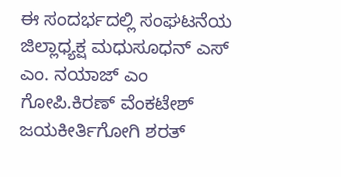ಈ ಸಂದರ್ಭದಲ್ಲಿ ಸಂಘಟನೆಯ ಜಿಲ್ಲಾಧ್ಯಕ್ಷ ಮಧುಸೂಧನ್ ಎಸ್ ಎಂ. ನಯಾಜ್ ಎಂ ಗೋಪಿ.ಕಿರಣ್ ವೆಂಕಟೇಶ್ ಜಯಕೀರ್ತಿಗೋಗಿ ಶರತ್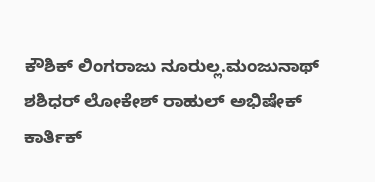ಕೌಶಿಕ್ ಲಿಂಗರಾಜು ನೂರುಲ್ಲ.ಮಂಜುನಾಥ್ ಶಶಿಧರ್ ಲೋಕೇಶ್ ರಾಹುಲ್ ಅಭಿಷೇಕ್ ಕಾರ್ತಿಕ್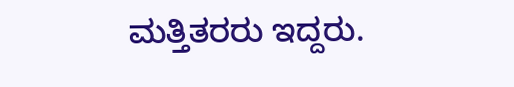ಮತ್ತಿತರರು ಇದ್ದರು.